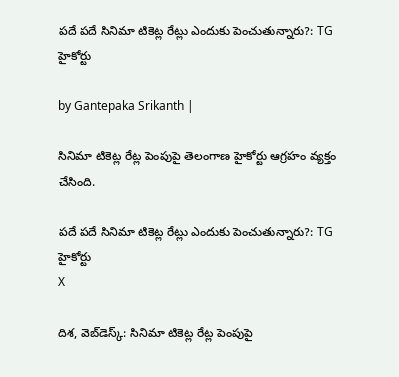పదే పదే సినిమా టికెట్ల రేట్లు ఎందుకు పెంచుతున్నారు?: TG హైకోర్టు

by Gantepaka Srikanth |

సినిమా టికెట్ల రేట్ల పెంపుపై తెలంగాణ హైకోర్టు ఆగ్రహం వ్యక్తం చేసింది.

పదే పదే సినిమా టికెట్ల రేట్లు ఎందుకు పెంచుతున్నారు?: TG హైకోర్టు
X

దిశ, వెబ్‌డెస్క్: సినిమా టికెట్ల రేట్ల పెంపుపై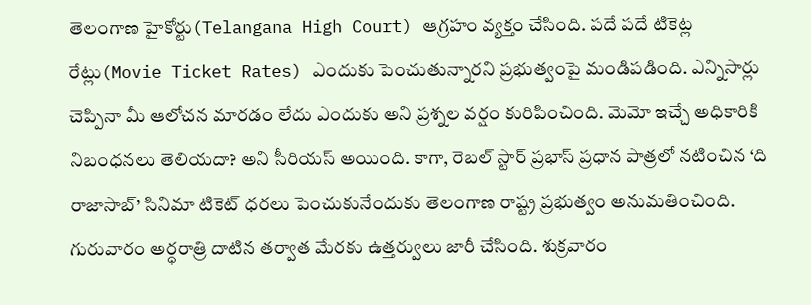తెలంగాణ హైకోర్టు(Telangana High Court) ఆగ్రహం వ్యక్తం చేసింది. పదే పదే టికెట్ల రేట్లు(Movie Ticket Rates) ఎందుకు పెంచుతున్నారని ప్రభుత్వంపై మండిపడింది. ఎన్నిసార్లు చెప్పినా మీ ఆలోచన మారడం లేదు ఎందుకు అని ప్రశ్నల వర్షం కురిపించింది. మెమో ఇచ్చే అధికారికి నిబంధనలు తెలియదా? అని సీరియస్ అయింది. కాగా, రెబల్ స్టార్ ప్రభాస్ ప్రధాన పాత్రలో నటించిన ‘ది రాజాసాబ్‌’ సినిమా టికెట్‌ ధరలు పెంచుకునేందుకు తెలంగాణ రాష్ట్ర ప్రభుత్వం అనుమతించింది. గురువారం అర్ధరాత్రి దాటిన తర్వాత మేరకు ఉత్తర్వులు జారీ చేసింది. శుక్రవారం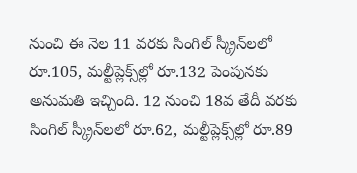నుంచి ఈ నెల 11 వరకు సింగిల్‌ స్క్రీన్‌లలో రూ.105, మల్టీప్లెక్స్‌ల్లో రూ.132 పెంపునకు అనుమతి ఇచ్చింది. 12 నుంచి 18వ తేదీ వరకు సింగిల్‌ స్క్రీన్‌లలో రూ.62, మల్టీప్లెక్స్‌ల్లో రూ.89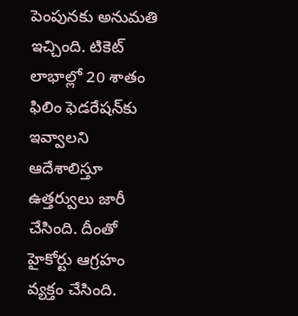పెంపునకు అనుమతి ఇచ్చింది. టికెట్‌ లాభాల్లో 20 శాతం ఫిలిం ఫెడరేషన్‌కు ఇవ్వాలని ఆదేశాలిస్తూ ఉత్తర్వులు జారీ చేసింది. దీంతో హైకోర్టు ఆగ్రహం వ్యక్తం చేసింది.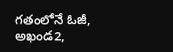గతంలోనే ఓజీ, అఖండ2,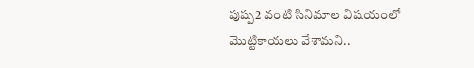పుష్ప2 వంటి సినిమాల విషయంలో మొట్టికాయలు వేశామని..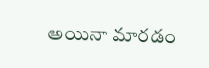అయినా మారడం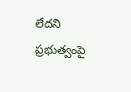లేదని ప్రభుత్వంపై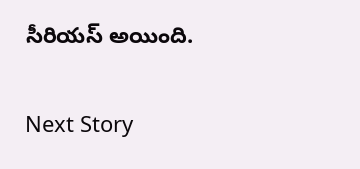సీరియస్ అయింది.

Next Story